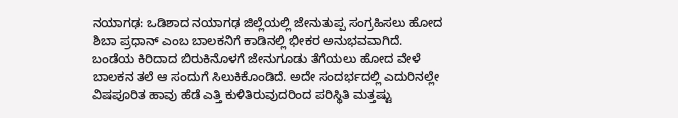ನಯಾಗಢ: ಒಡಿಶಾದ ನಯಾಗಢ ಜಿಲ್ಲೆಯಲ್ಲಿ ಜೇನುತುಪ್ಪ ಸಂಗ್ರಹಿಸಲು ಹೋದ ಶಿಬಾ ಪ್ರಧಾನ್ ಎಂಬ ಬಾಲಕನಿಗೆ ಕಾಡಿನಲ್ಲಿ ಭೀಕರ ಅನುಭವವಾಗಿದೆ.
ಬಂಡೆಯ ಕಿರಿದಾದ ಬಿರುಕಿನೊಳಗೆ ಜೇನುಗೂಡು ತೆಗೆಯಲು ಹೋದ ವೇಳೆ ಬಾಲಕನ ತಲೆ ಆ ಸಂದುಗೆ ಸಿಲುಕಿಕೊಂಡಿದೆ. ಅದೇ ಸಂದರ್ಭದಲ್ಲಿ ಎದುರಿನಲ್ಲೇ ವಿಷಪೂರಿತ ಹಾವು ಹೆಡೆ ಎತ್ತಿ ಕುಳಿತಿರುವುದರಿಂದ ಪರಿಸ್ಥಿತಿ ಮತ್ತಷ್ಟು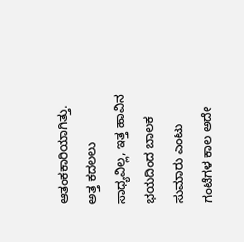ಆತಂಕಕಾರಿಯಾಗಿತ್ತು.
ಅತ್ತ ಕದಲಲು ಸಾಧ್ಯವಿಲ್ಲ, ಇತ್ತ ಹಾವಿನ ಭಯದಿಂದ ಬಾಲಕ ಸುಮಾರು ಎಂಟು ಗಂಟೆಗಳ ಕಾಲ ಅದೇ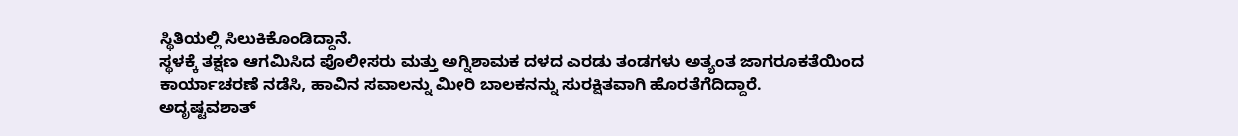ಸ್ಥಿತಿಯಲ್ಲಿ ಸಿಲುಕಿಕೊಂಡಿದ್ದಾನೆ.
ಸ್ಥಳಕ್ಕೆ ತಕ್ಷಣ ಆಗಮಿಸಿದ ಪೊಲೀಸರು ಮತ್ತು ಅಗ್ನಿಶಾಮಕ ದಳದ ಎರಡು ತಂಡಗಳು ಅತ್ಯಂತ ಜಾಗರೂಕತೆಯಿಂದ ಕಾರ್ಯಾಚರಣೆ ನಡೆಸಿ, ಹಾವಿನ ಸವಾಲನ್ನು ಮೀರಿ ಬಾಲಕನನ್ನು ಸುರಕ್ಷಿತವಾಗಿ ಹೊರತೆಗೆದಿದ್ದಾರೆ.
ಅದೃಷ್ಟವಶಾತ್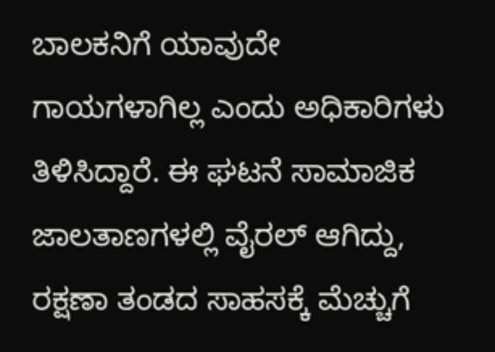ಬಾಲಕನಿಗೆ ಯಾವುದೇ ಗಾಯಗಳಾಗಿಲ್ಲ ಎಂದು ಅಧಿಕಾರಿಗಳು ತಿಳಿಸಿದ್ದಾರೆ. ಈ ಘಟನೆ ಸಾಮಾಜಿಕ ಜಾಲತಾಣಗಳಲ್ಲಿ ವೈರಲ್ ಆಗಿದ್ದು, ರಕ್ಷಣಾ ತಂಡದ ಸಾಹಸಕ್ಕೆ ಮೆಚ್ಚುಗೆ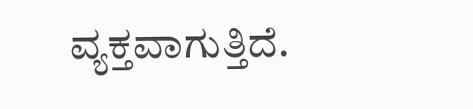ವ್ಯಕ್ತವಾಗುತ್ತಿದೆ.